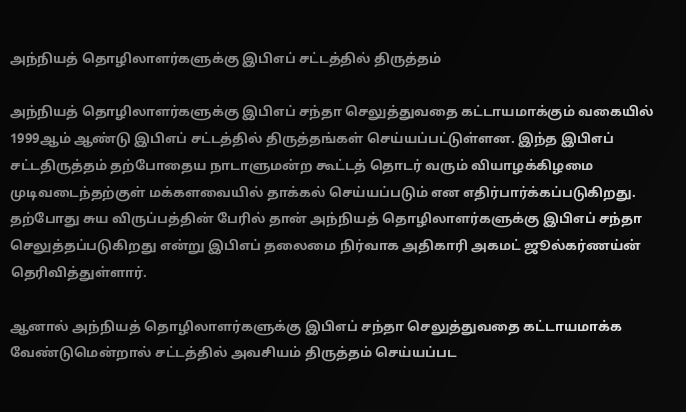அந்நியத் தொழிலாளர்களுக்கு இபிஎப் சட்டத்தில் திருத்தம்

அந்நியத் தொழிலாளர்களுக்கு இபிஎப் சந்தா செலுத்துவதை கட்டாயமாக்கும் வகையில் 1999ஆம் ஆண்டு இபிஎப் சட்டத்தில் திருத்தங்கள் செய்யப்பட்டுள்ளன. இந்த இபிஎப் சட்டதிருத்தம் தற்போதைய நாடாளுமன்ற கூட்டத் தொடர் வரும் வியாழக்கிழமை முடிவடைந்தற்குள் மக்களவையில் தாக்கல் செய்யப்படும் என எதிர்பார்க்கப்படுகிறது. தற்போது சுய விருப்பத்தின் பேரில் தான் அந்நியத் தொழிலாளர்களுக்கு இபிஎப் சந்தா செலுத்தப்படுகிறது என்று இபிஎப் தலைமை நிர்வாக அதிகாரி அகமட் ஜூல்கர்ணய்ன் தெரிவித்துள்ளார்.

ஆனால் அந்நியத் தொழிலாளர்களுக்கு இபிஎப் சந்தா செலுத்துவதை கட்டாயமாக்க வேண்டுமென்றால் சட்டத்தில் அவசியம் திருத்தம் செய்யப்பட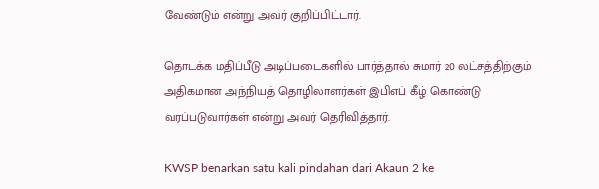வேண்டும் என்று அவர் குறிப்பிட்டார்.

தொடக்க மதிப்பீடு அடிப்படைகளில் பார்த்தால் சுமார் 20 லட்சத்திற்கும் அதிகமான அந்நியத் தொழிலாளர்கள் இபிஎப் கீழ் கொண்டு வரப்படுவார்கள் என்று அவர் தெரிவித்தார்.

KWSP benarkan satu kali pindahan dari Akaun 2 ke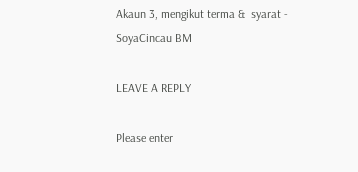Akaun 3, mengikut terma &  syarat - SoyaCincau BM

LEAVE A REPLY

Please enter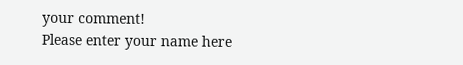your comment!
Please enter your name here